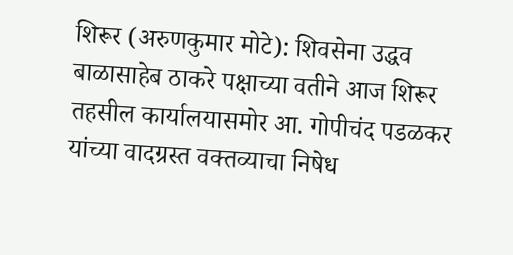शिरूर (अरुणकुमार मोटे): शिवसेना उद्धव बाळासाहेब ठाकरे पक्षाच्या वतीने आज शिरूर तहसील कार्यालयासमोर आ. गोपीचंद पडळकर यांच्या वादग्रस्त वक्तव्याचा निषेध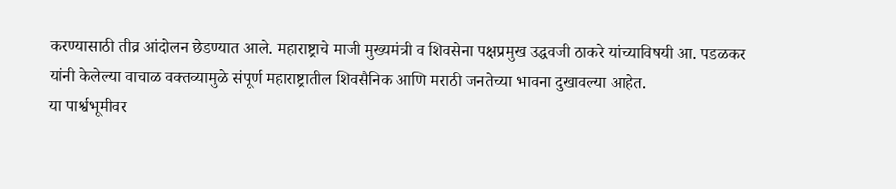करण्यासाठी तीव्र आंदोलन छेडण्यात आले. महाराष्ट्राचे माजी मुख्यमंत्री व शिवसेना पक्षप्रमुख उद्धवजी ठाकरे यांच्याविषयी आ. पडळकर यांनी केलेल्या वाचाळ वक्तव्यामुळे संपूर्ण महाराष्ट्रातील शिवसैनिक आणि मराठी जनतेच्या भावना दुखावल्या आहेत.
या पार्श्वभूमीवर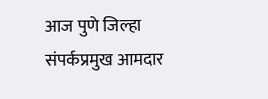आज पुणे जिल्हा संपर्कप्रमुख आमदार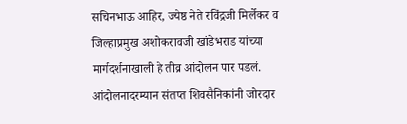सचिनभाऊ आहिर, ज्येष्ठ नेते रविंद्रजी मिर्लेकर व जिल्हाप्रमुख अशोकरावजी खांडेभराड यांच्या मार्गदर्शनाखाली हे तीव्र आंदोलन पार पडलं. आंदोलनादरम्यान संतप्त शिवसैनिकांनी जोरदार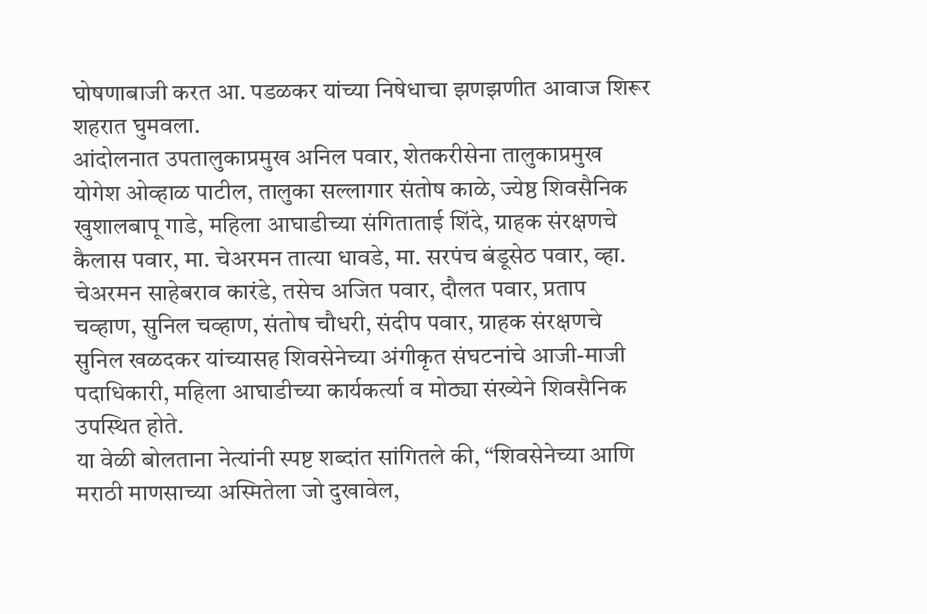घोषणाबाजी करत आ. पडळकर यांच्या निषेधाचा झणझणीत आवाज शिरूर शहरात घुमवला.
आंदोलनात उपतालुकाप्रमुख अनिल पवार, शेतकरीसेना तालुकाप्रमुख योगेश ओव्हाळ पाटील, तालुका सल्लागार संतोष काळे, ज्येष्ठ शिवसैनिक खुशालबापू गाडे, महिला आघाडीच्या संगिताताई शिंदे, ग्राहक संरक्षणचे कैलास पवार, मा. चेअरमन तात्या धावडे, मा. सरपंच बंडूसेठ पवार, व्हा. चेअरमन साहेबराव कारंडे, तसेच अजित पवार, दौलत पवार, प्रताप चव्हाण, सुनिल चव्हाण, संतोष चौधरी, संदीप पवार, ग्राहक संरक्षणचे सुनिल खळदकर यांच्यासह शिवसेनेच्या अंगीकृत संघटनांचे आजी-माजी पदाधिकारी, महिला आघाडीच्या कार्यकर्त्या व मोठ्या संख्येने शिवसैनिक उपस्थित होते.
या वेळी बोलताना नेत्यांनी स्पष्ट शब्दांत सांगितले की, “शिवसेनेच्या आणि मराठी माणसाच्या अस्मितेला जो दुखावेल,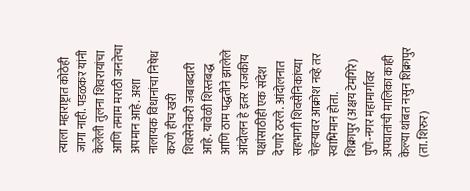त्याला महाराष्ट्रात कोठेही जागा नाही. पडळकर यांनी केलेली तुलना शिवरायांचा आणि तमाम मराठी जनतेचा अपमान आहे. अशा नालायक विधानांचा निषेध करणे हीच खरी शिवसेनेकरी जबाबदारी आहे. यावेळी शिस्तबद्ध आणि ठाम पद्धतीने झालेले आंदोलन हे इतर राजकीय पक्षांसाठीही एक संदेश देणारे ठरले. आंदोलनात सहभागी शिवसैनिकांच्या चेहऱ्यावर आक्रोश नव्हे तर स्वाभिमान होता.
शिक्रापुर (अक्षय टेमगिरे) पुणे-नगर महामार्गावर अपघातांची मालिका काही केल्या थांबत नसुन शिक्रापुर (ता. शिरुर)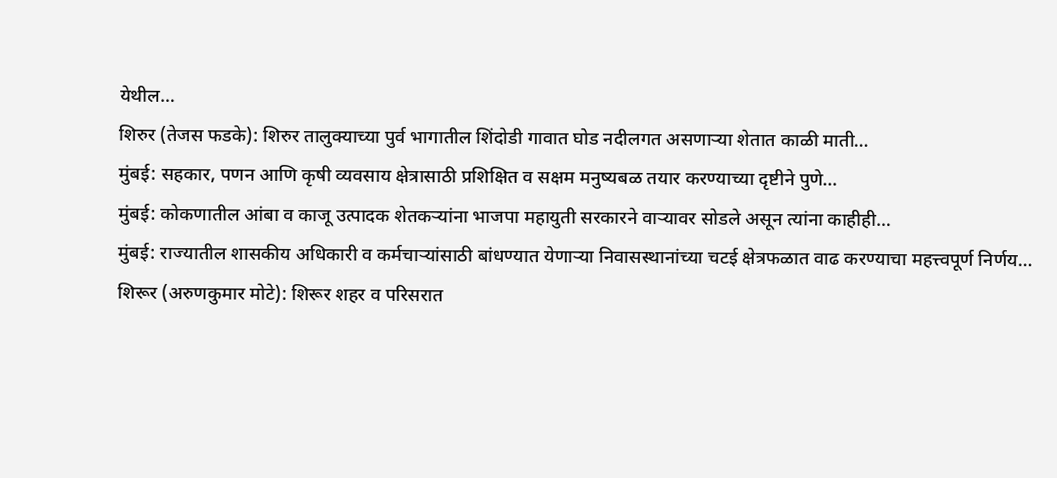येथील…
शिरुर (तेजस फडके): शिरुर तालुक्याच्या पुर्व भागातील शिंदोडी गावात घोड नदीलगत असणाऱ्या शेतात काळी माती…
मुंबई: सहकार, पणन आणि कृषी व्यवसाय क्षेत्रासाठी प्रशिक्षित व सक्षम मनुष्यबळ तयार करण्याच्या दृष्टीने पुणे…
मुंबई: कोकणातील आंबा व काजू उत्पादक शेतकऱ्यांना भाजपा महायुती सरकारने वाऱ्यावर सोडले असून त्यांना काहीही…
मुंबई: राज्यातील शासकीय अधिकारी व कर्मचाऱ्यांसाठी बांधण्यात येणाऱ्या निवासस्थानांच्या चटई क्षेत्रफळात वाढ करण्याचा महत्त्वपूर्ण निर्णय…
शिरूर (अरुणकुमार मोटे): शिरूर शहर व परिसरात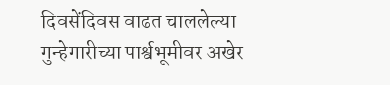दिवसेंदिवस वाढत चाललेल्या गुन्हेगारीच्या पार्श्वभूमीवर अखेर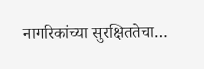नागरिकांच्या सुरक्षिततेचा…